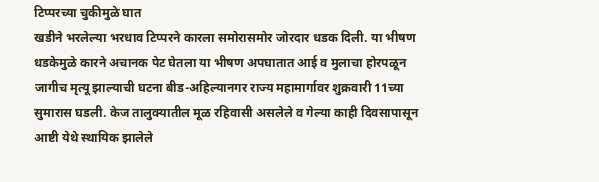टिप्परच्या चुकीमुळे घात
खडीने भरलेल्या भरधाव टिप्परने कारला समोरासमोर जोरदार धडक दिली. या भीषण धडकेमुळे कारने अचानक पेट घेतला या भीषण अपघातात आई व मुलाचा होरपळून जागीच मृत्यू झाल्याची घटना बीड-अहिल्यानगर राज्य महामार्गावर शुक्रवारी 11च्या सुमारास घडली. केज तालुक्यातील मूळ रहिवासी असलेले व गेल्या काही दिवसापासून आष्टी येथे स्थायिक झालेले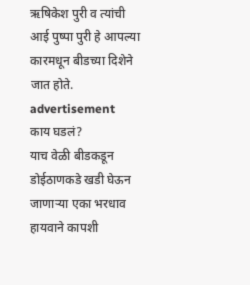ऋषिकेश पुरी व त्यांची आई पुष्पा पुरी हे आपल्या कारमधून बीडच्या दिशेने जात होते.
advertisement
काय घडलं?
याच वेळी बीडकडून डोईठाणकडे खडी घेऊन जाणाऱ्या एका भरधाव हायवाने कापशी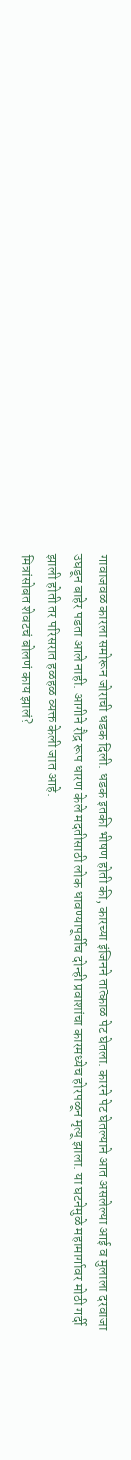गावाजवळ कारला समोरून जोराची धडक दिली. धडक इतकी भीषण होती की, कारच्या इंजिनने तात्काळ पेट घेतला. कारने पेट घेतल्याने आत असलेल्या आई व मुलाला दरवाजा उघडून बाहेर पडता आले नाही. आगीने रौद्र रूप धारण केले मदतीसाठी लोक धावण्यापूर्वीच दोन्ही प्रवाशांचा कारमध्येच होरपळून मृत्यू झाला. या घटनेमुळे महामार्गावर मोठी गर्दी झाली होती तर परिसरात हळहळ व्यक्त केली जात आहे.
मित्रांसोबत शेवटचं बोलणं काय झालं?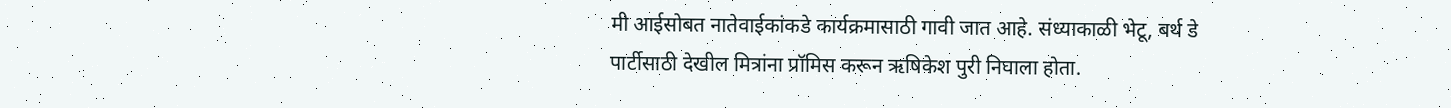मी आईसोबत नातेवाईकांकडे कार्यक्रमासाठी गावी जात आहे. संध्याकाळी भेटू, बर्थ डे पार्टीसाठी देखील मित्रांना प्रॉमिस करून ऋषिकेश पुरी निघाला होता.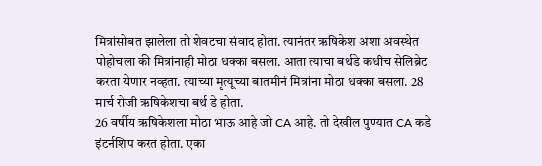मित्रांसोबत झालेला तो शेवटचा संवाद होता. त्यानंतर ऋषिकेश अशा अवस्थेत पोहोचला की मित्रांनाही मोठा धक्का बसला. आता त्याचा बर्थडे कधीच सेलिब्रेट करता येणार नव्हता. त्याच्या मृत्यूच्या बातमीनं मित्रांना मोठा धक्का बसला. 28 मार्च रोजी ऋषिकेशचा बर्थ डे होता.
26 वर्षीय ऋषिकेशला मोठा भाऊ आहे जो CA आहे. तो देखील पुण्यात CA कडे इंटर्नशिप करत होता. एका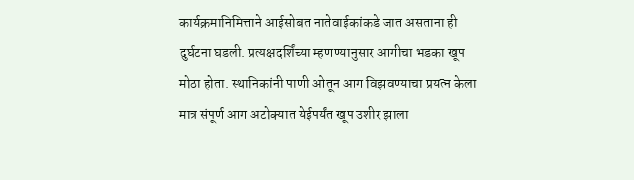कार्यक्रमानिमित्ताने आईसोबत नातेवाईकांकडे जात असताना ही दुर्घटना घडली. प्रत्यक्षदर्शिंच्या म्हणण्यानुसार आगीचा भडका खूप मोठा होता. स्थानिकांनी पाणी ओतून आग विझवण्याचा प्रयत्न केला मात्र संपूर्ण आग अटोक्यात येईपर्यंत खूप उशीर झाला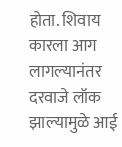होता. शिवाय कारला आग लागल्यानंतर दरवाजे लॉक झाल्यामुळे आई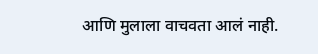आणि मुलाला वाचवता आलं नाही.